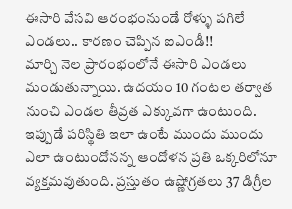ఈసారి వేసవి ఆరంభంనుండే రోళ్ళు పగిలే ఎండలు.. కారణం చెప్పిన ఐఎండీ!!
మార్చి నెల ప్రారంభంలోనే ఈసారి ఎండలు మండుతున్నాయి. ఉదయం 10 గంటల తర్వాత నుంచి ఎండల తీవ్రత ఎక్కువగా ఉంటుంది. ఇప్పుడే పరిస్థితి ఇలా ఉంటే ముందు ముందు ఎలా ఉంటుందోనన్న ఆందోళన ప్రతి ఒక్కరిలోనూ వ్యక్తమవుతుంది. ప్రస్తుతం ఉష్ణోగ్రతలు 37 డిగ్రీల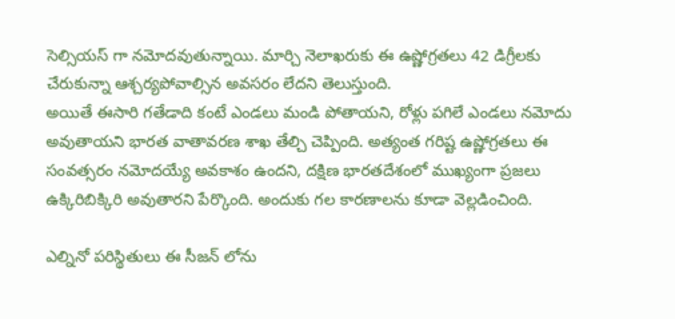సెల్సియస్ గా నమోదవుతున్నాయి. మార్చి నెలాఖరుకు ఈ ఉష్ణోగ్రతలు 42 డిగ్రీలకు చేరుకున్నా ఆశ్చర్యపోవాల్సిన అవసరం లేదని తెలుస్తుంది.
అయితే ఈసారి గతేడాది కంటే ఎండలు మండి పోతాయని, రోళ్లు పగిలే ఎండలు నమోదు అవుతాయని భారత వాతావరణ శాఖ తేల్చి చెప్పింది. అత్యంత గరిష్ట ఉష్ణోగ్రతలు ఈ సంవత్సరం నమోదయ్యే అవకాశం ఉందని, దక్షిణ భారతదేశంలో ముఖ్యంగా ప్రజలు ఉక్కిరిబిక్కిరి అవుతారని పేర్కొంది. అందుకు గల కారణాలను కూడా వెల్లడించింది.

ఎల్నినో పరిస్థితులు ఈ సీజన్ లోను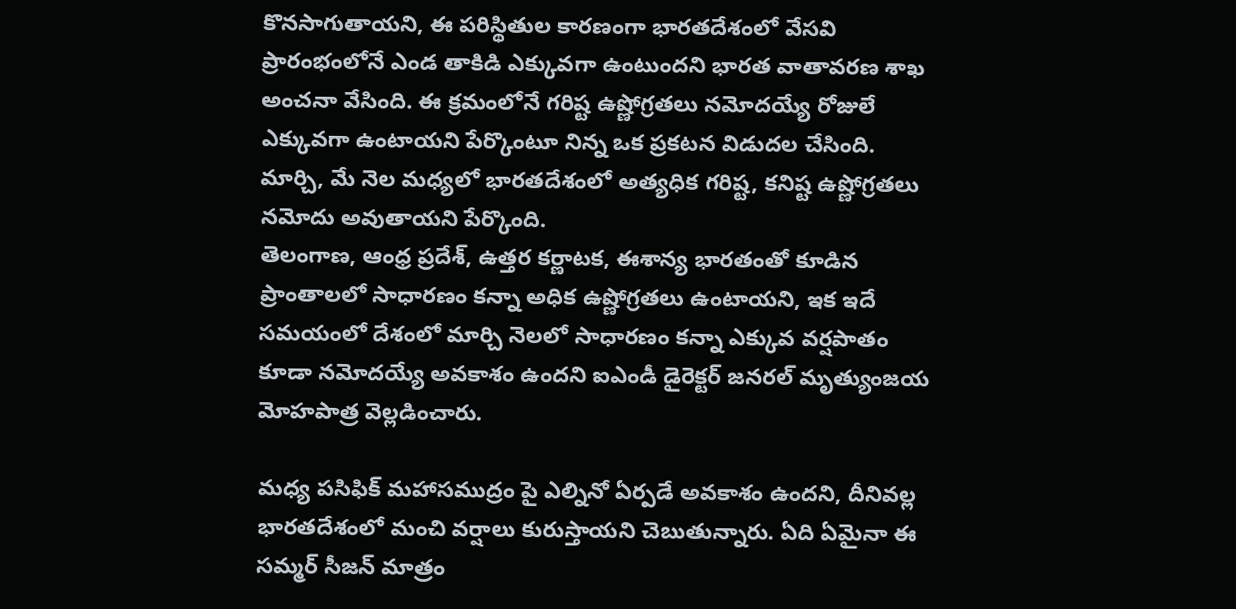కొనసాగుతాయని, ఈ పరిస్థితుల కారణంగా భారతదేశంలో వేసవి ప్రారంభంలోనే ఎండ తాకిడి ఎక్కువగా ఉంటుందని భారత వాతావరణ శాఖ అంచనా వేసింది. ఈ క్రమంలోనే గరిష్ట ఉష్ణోగ్రతలు నమోదయ్యే రోజులే ఎక్కువగా ఉంటాయని పేర్కొంటూ నిన్న ఒక ప్రకటన విడుదల చేసింది. మార్చి, మే నెల మధ్యలో భారతదేశంలో అత్యధిక గరిష్ట, కనిష్ట ఉష్ణోగ్రతలు నమోదు అవుతాయని పేర్కొంది.
తెలంగాణ, ఆంధ్ర ప్రదేశ్, ఉత్తర కర్ణాటక, ఈశాన్య భారతంతో కూడిన ప్రాంతాలలో సాధారణం కన్నా అధిక ఉష్ణోగ్రతలు ఉంటాయని, ఇక ఇదే సమయంలో దేశంలో మార్చి నెలలో సాధారణం కన్నా ఎక్కువ వర్షపాతం కూడా నమోదయ్యే అవకాశం ఉందని ఐఎండీ డైరెక్టర్ జనరల్ మృత్యుంజయ మోహపాత్ర వెల్లడించారు.

మధ్య పసిఫిక్ మహాసముద్రం పై ఎల్నినో ఏర్పడే అవకాశం ఉందని, దీనివల్ల భారతదేశంలో మంచి వర్షాలు కురుస్తాయని చెబుతున్నారు. ఏది ఏమైనా ఈ సమ్మర్ సీజన్ మాత్రం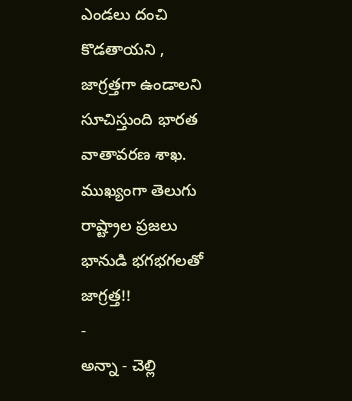ఎండలు దంచి కొడతాయని , జాగ్రత్తగా ఉండాలని సూచిస్తుంది భారత వాతావరణ శాఖ. ముఖ్యంగా తెలుగు రాష్ట్రాల ప్రజలు భానుడి భగభగలతో జాగ్రత్త!!
-
అన్నా - చెల్లి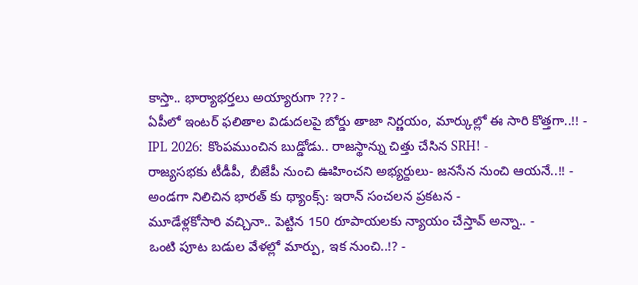కాస్తా.. భార్యాభర్తలు అయ్యారుగా ??? -
ఏపీలో ఇంటర్ ఫలితాల విడుదలపై బోర్డు తాజా నిర్ణయం, మార్కుల్లో ఈ సారి కొత్తగా..!! -
IPL 2026: కొంపముంచిన బుడ్డోడు.. రాజస్థాన్ను చిత్తు చేసిన SRH! -
రాజ్యసభకు టీడీపీ, బీజేపీ నుంచి ఊహించని అభ్యర్దులు- జనసేన నుంచి ఆయనే..!! -
అండగా నిలిచిన భారత్ కు థ్యాంక్స్: ఇరాన్ సంచలన ప్రకటన -
మూడేళ్లకోసారి వచ్చినా.. పెట్టిన 150 రూపాయలకు న్యాయం చేస్తావ్ అన్నా.. -
ఒంటి పూట బడుల వేళల్లో మార్పు, ఇక నుంచి..!? -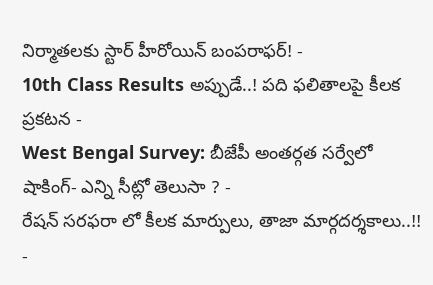నిర్మాతలకు స్టార్ హీరోయిన్ బంపరాఫర్! -
10th Class Results అప్పుడే..! పది ఫలితాలపై కీలక ప్రకటన -
West Bengal Survey: బీజేపీ అంతర్గత సర్వేలో షాకింగ్- ఎన్ని సీట్లో తెలుసా ? -
రేషన్ సరఫరా లో కీలక మార్పులు, తాజా మార్గదర్శకాలు..!! -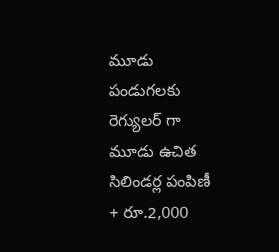మూడు పండుగలకు రెగ్యులర్ గా మూడు ఉచిత సిలిండర్ల పంపిణీ + రూ.2,000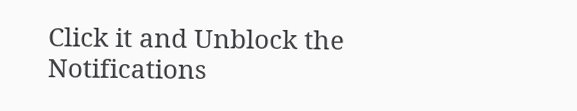Click it and Unblock the Notifications